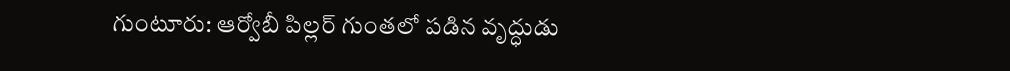గుంటూరు: ఆర్వోబీ పిల్లర్ గుంతలో పడిన వృద్ధుడు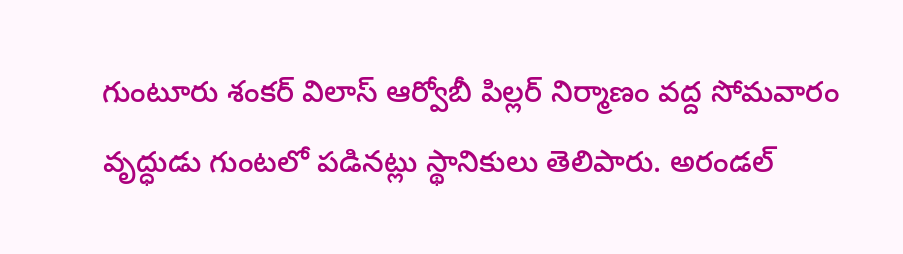గుంటూరు శంకర్ విలాస్ ఆర్వోబీ పిల్లర్ నిర్మాణం వద్ద సోమవారం వృద్ధుడు గుంటలో పడినట్లు స్థానికులు తెలిపారు. అరండల్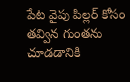పేట వైపు పిల్లర్ కోసం తవ్విన గుంతను చూడడానికి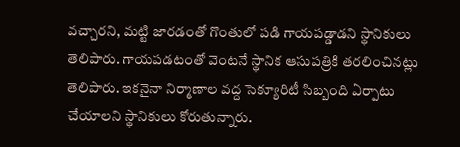వచ్చారని, మట్టి జారడంతో గొంతులో పడి గాయపడ్డాడని స్థానికులు తెలిపారు. గాయపడటంతో వెంటనే స్థానిక ఆసుపత్రికి తరలించినట్లు తెలిపారు. ఇకనైనా నిర్మాణాల వద్ద సెక్యూరిటీ సిబ్బంది ఏర్పాటు చేయాలని స్థానికులు కోరుతున్నారు.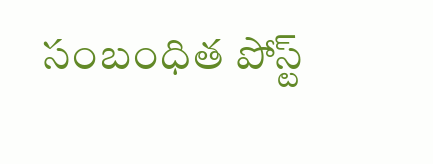సంబంధిత పోస్ట్